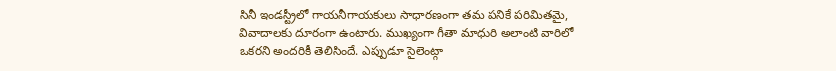సినీ ఇండస్ట్రీలో గాయనీగాయకులు సాధారణంగా తమ పనికే పరిమితమై, వివాదాలకు దూరంగా ఉంటారు. ముఖ్యంగా గీతా మాధురి అలాంటి వారిలో ఒకరని అందరికీ తెలిసిందే. ఎప్పుడూ సైలెంట్గా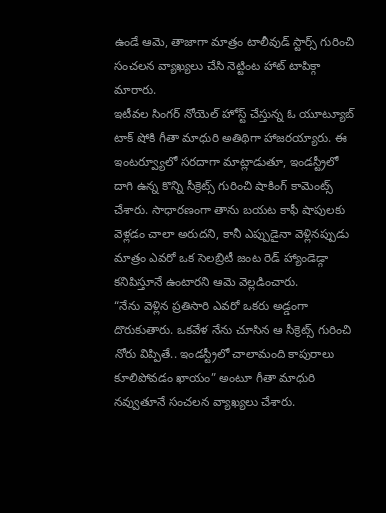ఉండే ఆమె, తాజాగా మాత్రం టాలీవుడ్ స్టార్స్ గురించి సంచలన వ్యాఖ్యలు చేసి నెట్టింట హాట్ టాపిక్గా మారారు.
ఇటీవల సింగర్ నోయెల్ హోస్ట్ చేస్తున్న ఓ యూట్యూబ్ టాక్ షోకి గీతా మాధురి అతిథిగా హాజరయ్యారు. ఈ ఇంటర్వ్యూలో సరదాగా మాట్లాడుతూ, ఇండస్ట్రీలో దాగి ఉన్న కొన్ని సీక్రెట్స్ గురించి షాకింగ్ కామెంట్స్ చేశారు. సాధారణంగా తాను బయట కాఫీ షాపులకు వెళ్లడం చాలా అరుదని, కానీ ఎప్పుడైనా వెళ్లినప్పుడు మాత్రం ఎవరో ఒక సెలబ్రిటీ జంట రెడ్ హ్యాండెడ్గా కనిపిస్తూనే ఉంటారని ఆమె వెల్లడించారు.
“నేను వెళ్లిన ప్రతిసారి ఎవరో ఒకరు అడ్డంగా దొరుకుతారు. ఒకవేళ నేను చూసిన ఆ సీక్రెట్స్ గురించి నోరు విప్పితే.. ఇండస్ట్రీలో చాలామంది కాపురాలు కూలిపోవడం ఖాయం” అంటూ గీతా మాధురి నవ్వుతూనే సంచలన వ్యాఖ్యలు చేశారు.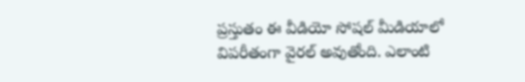ప్రస్తుతం ఈ వీడియో సోషల్ మీడియాలో విపరీతంగా వైరల్ అవుతోంది. ఎలాంటి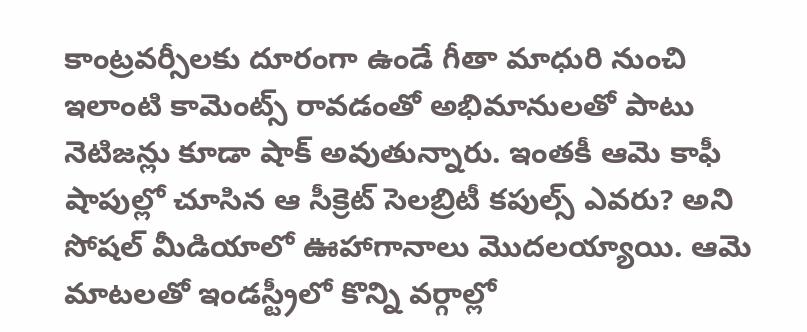కాంట్రవర్సీలకు దూరంగా ఉండే గీతా మాధురి నుంచి ఇలాంటి కామెంట్స్ రావడంతో అభిమానులతో పాటు నెటిజన్లు కూడా షాక్ అవుతున్నారు. ఇంతకీ ఆమె కాఫీ షాపుల్లో చూసిన ఆ సీక్రెట్ సెలబ్రిటీ కపుల్స్ ఎవరు? అని సోషల్ మీడియాలో ఊహాగానాలు మొదలయ్యాయి. ఆమె మాటలతో ఇండస్ట్రీలో కొన్ని వర్గాల్లో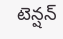టెన్షన్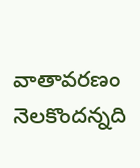వాతావరణం నెలకొందన్నది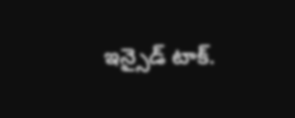ఇన్సైడ్ టాక్.